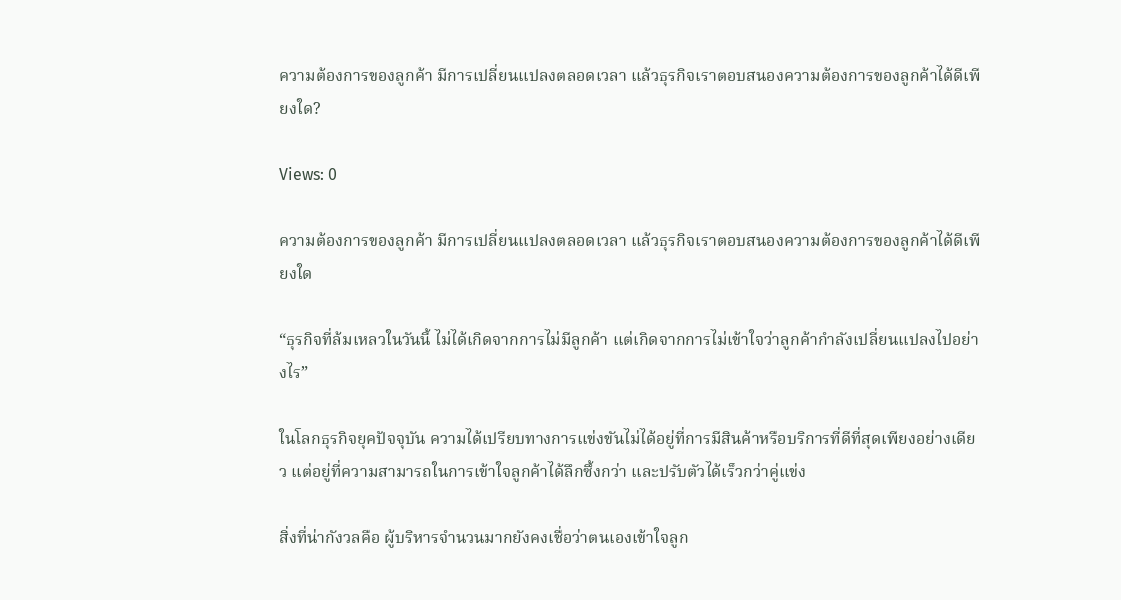ความต้องการของลูกค้า มีการเปลี่ยนแปลงตลอดเวลา แล้วธุรกิจเราตอบสนองความต้องการของลูกค้าได้ดีเพียงใด?

Views: 0

ความต้องการของลูกค้า มีการเปลี่ยนแปลงตลอดเวลา แล้วธุรกิจเราตอบสนองความต้องการของลูกค้าได้ดีเพียงใด

“ธุรกิจที่ล้มเหลวในวันนี้ ไม่ได้เกิดจากการไม่มีลูกค้า แต่เกิดจากการไม่เข้าใจว่าลูกค้ากำลังเปลี่ยนแปลงไปอย่างไร”

ในโลกธุรกิจยุคปัจจุบัน ความได้เปรียบทางการแข่งขันไม่ได้อยู่ที่การมีสินค้าหรือบริการที่ดีที่สุดเพียงอย่างเดียว แต่อยู่ที่ความสามารถในการเข้าใจลูกค้าได้ลึกซึ้งกว่า และปรับตัวได้เร็วกว่าคู่แข่ง

สิ่งที่น่ากังวลคือ ผู้บริหารจำนวนมากยังคงเชื่อว่าตนเองเข้าใจลูก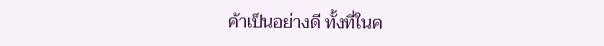ค้าเป็นอย่างดี ทั้งที่ในค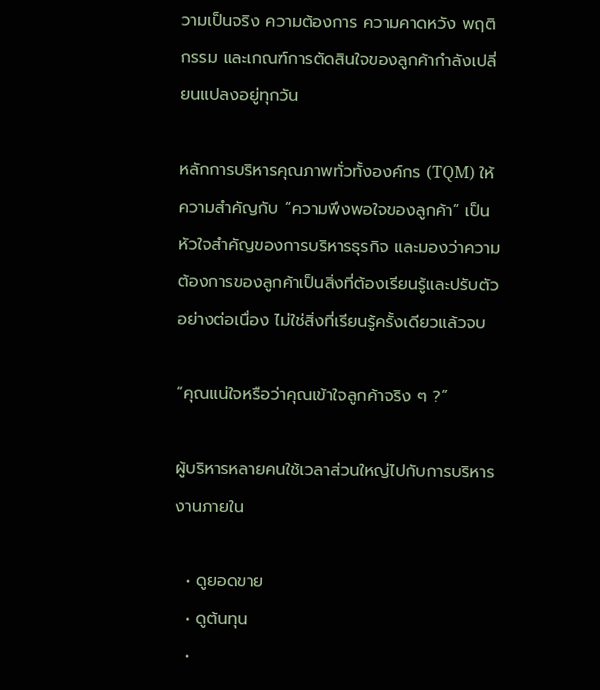วามเป็นจริง ความต้องการ ความคาดหวัง พฤติกรรม และเกณฑ์การตัดสินใจของลูกค้ากำลังเปลี่ยนแปลงอยู่ทุกวัน

หลักการบริหารคุณภาพทั่วทั้งองค์กร (TQM) ให้ความสำคัญกับ “ความพึงพอใจของลูกค้า” เป็นหัวใจสำคัญของการบริหารธุรกิจ และมองว่าความต้องการของลูกค้าเป็นสิ่งที่ต้องเรียนรู้และปรับตัวอย่างต่อเนื่อง ไม่ใช่สิ่งที่เรียนรู้ครั้งเดียวแล้วจบ

“คุณแน่ใจหรือว่าคุณเข้าใจลูกค้าจริง ๆ ?”

ผู้บริหารหลายคนใช้เวลาส่วนใหญ่ไปกับการบริหารงานภายใน

  • ดูยอดขาย
  • ดูต้นทุน
  •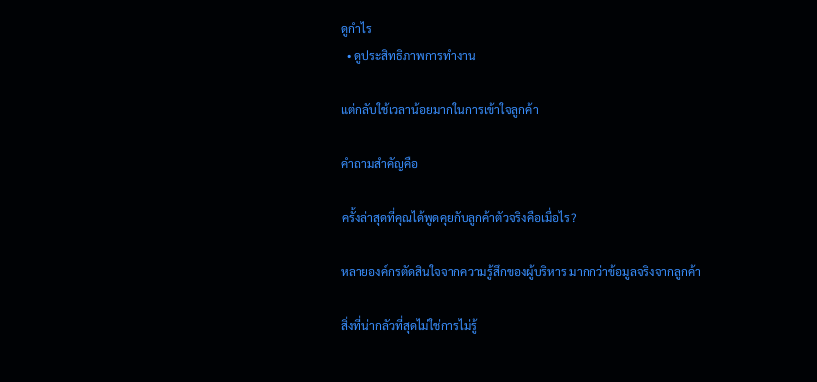ดูกำไร
  • ดูประสิทธิภาพการทำงาน

แต่กลับใช้เวลาน้อยมากในการเข้าใจลูกค้า

คำถามสำคัญคือ

ครั้งล่าสุดที่คุณได้พูดคุยกับลูกค้าตัวจริงคือเมื่อไร?

หลายองค์กรตัดสินใจจากความรู้สึกของผู้บริหาร มากกว่าข้อมูลจริงจากลูกค้า

สิ่งที่น่ากลัวที่สุดไม่ใช่การไม่รู้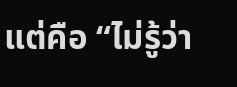แต่คือ “ไม่รู้ว่า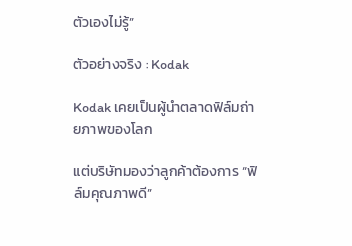ตัวเองไม่รู้”

ตัวอย่างจริง : Kodak

Kodak เคยเป็นผู้นำตลาดฟิล์มถ่ายภาพของโลก

แต่บริษัทมองว่าลูกค้าต้องการ “ฟิล์มคุณภาพดี”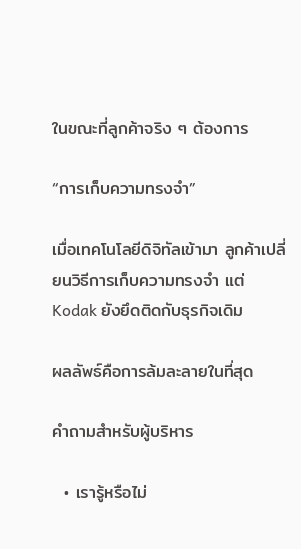ในขณะที่ลูกค้าจริง ๆ ต้องการ

“การเก็บความทรงจำ”

เมื่อเทคโนโลยีดิจิทัลเข้ามา ลูกค้าเปลี่ยนวิธีการเก็บความทรงจำ แต่ Kodak ยังยึดติดกับธุรกิจเดิม

ผลลัพธ์คือการล้มละลายในที่สุด

คำถามสำหรับผู้บริหาร

  • เรารู้หรือไม่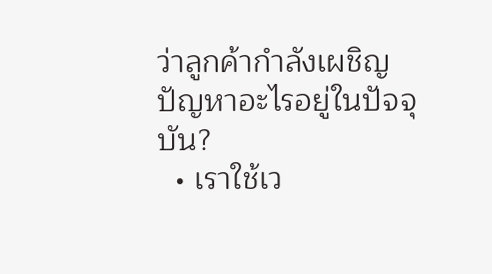ว่าลูกค้ากำลังเผชิญปัญหาอะไรอยู่ในปัจจุบัน?
  • เราใช้เว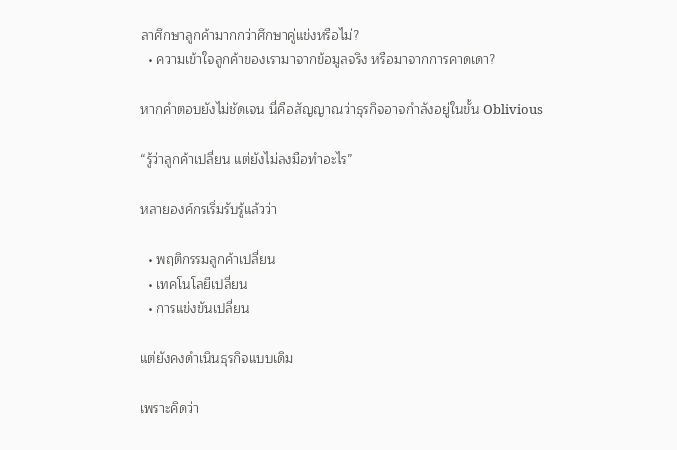ลาศึกษาลูกค้ามากกว่าศึกษาคู่แข่งหรือไม่?
  • ความเข้าใจลูกค้าของเรามาจากข้อมูลจริง หรือมาจากการคาดเดา?

หากคำตอบยังไม่ชัดเจน นี่คือสัญญาณว่าธุรกิจอาจกำลังอยู่ในขั้น Oblivious

“รู้ว่าลูกค้าเปลี่ยน แต่ยังไม่ลงมือทำอะไร”

หลายองค์กรเริ่มรับรู้แล้วว่า

  • พฤติกรรมลูกค้าเปลี่ยน
  • เทคโนโลยีเปลี่ยน
  • การแข่งขันเปลี่ยน

แต่ยังคงดำเนินธุรกิจแบบเดิม

เพราะคิดว่า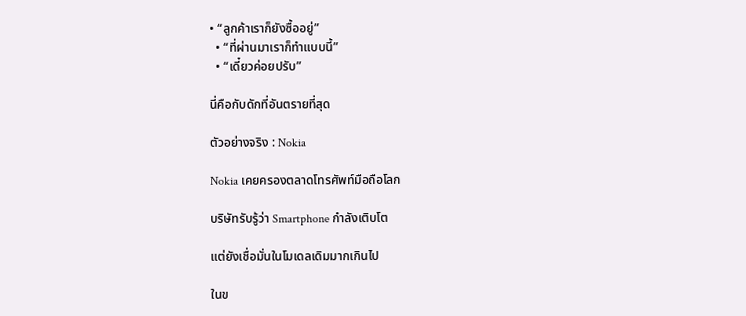• “ลูกค้าเราก็ยังซื้ออยู่”
  • “ที่ผ่านมาเราก็ทำแบบนี้”
  • “เดี๋ยวค่อยปรับ”

นี่คือกับดักที่อันตรายที่สุด

ตัวอย่างจริง : Nokia

Nokia เคยครองตลาดโทรศัพท์มือถือโลก

บริษัทรับรู้ว่า Smartphone กำลังเติบโต

แต่ยังเชื่อมั่นในโมเดลเดิมมากเกินไป

ในข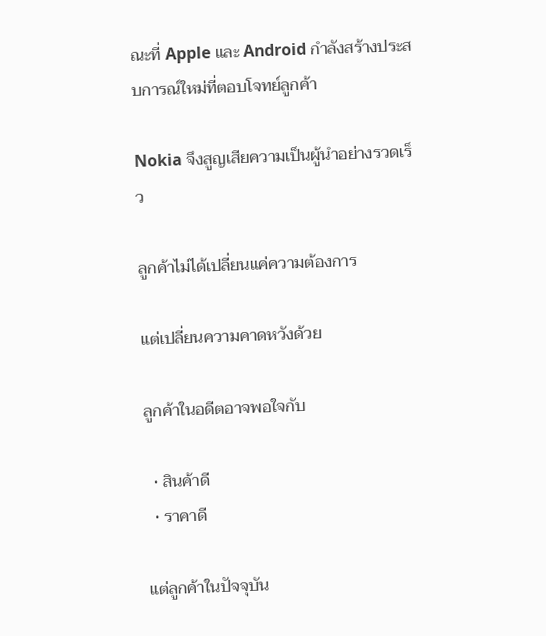ณะที่ Apple และ Android กำลังสร้างประสบการณ์ใหม่ที่ตอบโจทย์ลูกค้า

Nokia จึงสูญเสียความเป็นผู้นำอย่างรวดเร็ว

ลูกค้าไม่ได้เปลี่ยนแค่ความต้องการ

แต่เปลี่ยนความคาดหวังด้วย

ลูกค้าในอดีตอาจพอใจกับ

  • สินค้าดี
  • ราคาดี

แต่ลูกค้าในปัจจุบัน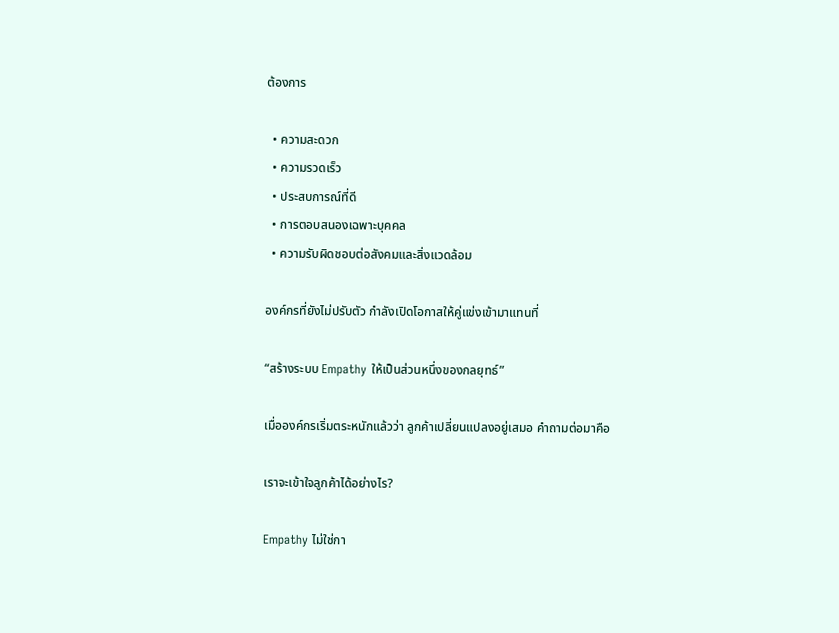ต้องการ

  • ความสะดวก
  • ความรวดเร็ว
  • ประสบการณ์ที่ดี
  • การตอบสนองเฉพาะบุคคล
  • ความรับผิดชอบต่อสังคมและสิ่งแวดล้อม

องค์กรที่ยังไม่ปรับตัว กำลังเปิดโอกาสให้คู่แข่งเข้ามาแทนที่

“สร้างระบบ Empathy ให้เป็นส่วนหนึ่งของกลยุทธ์”

เมื่อองค์กรเริ่มตระหนักแล้วว่า ลูกค้าเปลี่ยนแปลงอยู่เสมอ คำถามต่อมาคือ

เราจะเข้าใจลูกค้าได้อย่างไร?

Empathy ไม่ใช่กา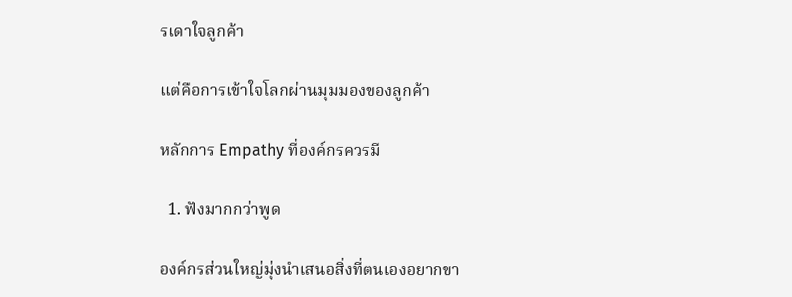รเดาใจลูกค้า

แต่คือการเข้าใจโลกผ่านมุมมองของลูกค้า

หลักการ Empathy ที่องค์กรควรมี

  1. ฟังมากกว่าพูด

องค์กรส่วนใหญ่มุ่งนำเสนอสิ่งที่ตนเองอยากขา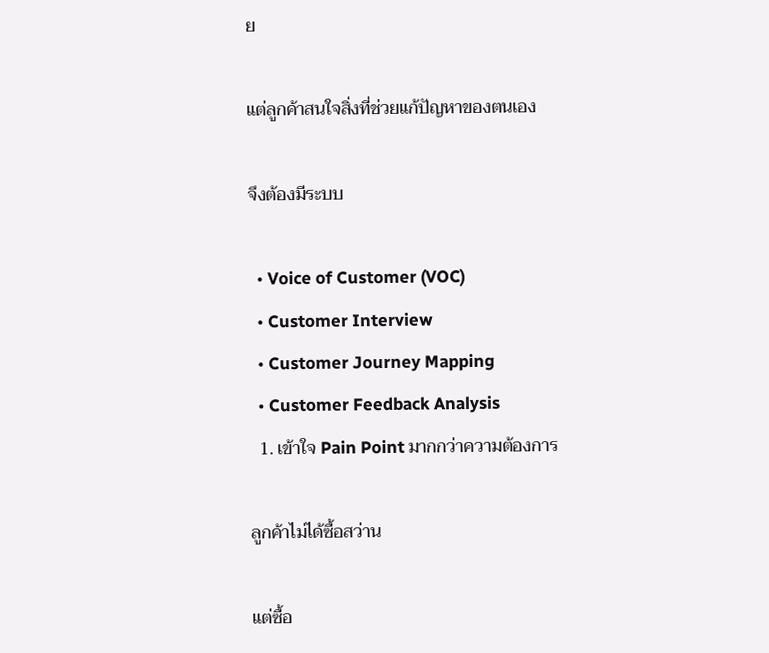ย

แต่ลูกค้าสนใจสิ่งที่ช่วยแก้ปัญหาของตนเอง

จึงต้องมีระบบ

  • Voice of Customer (VOC)
  • Customer Interview
  • Customer Journey Mapping
  • Customer Feedback Analysis
  1. เข้าใจ Pain Point มากกว่าความต้องการ

ลูกค้าไม่ได้ซื้อสว่าน

แต่ซื้อ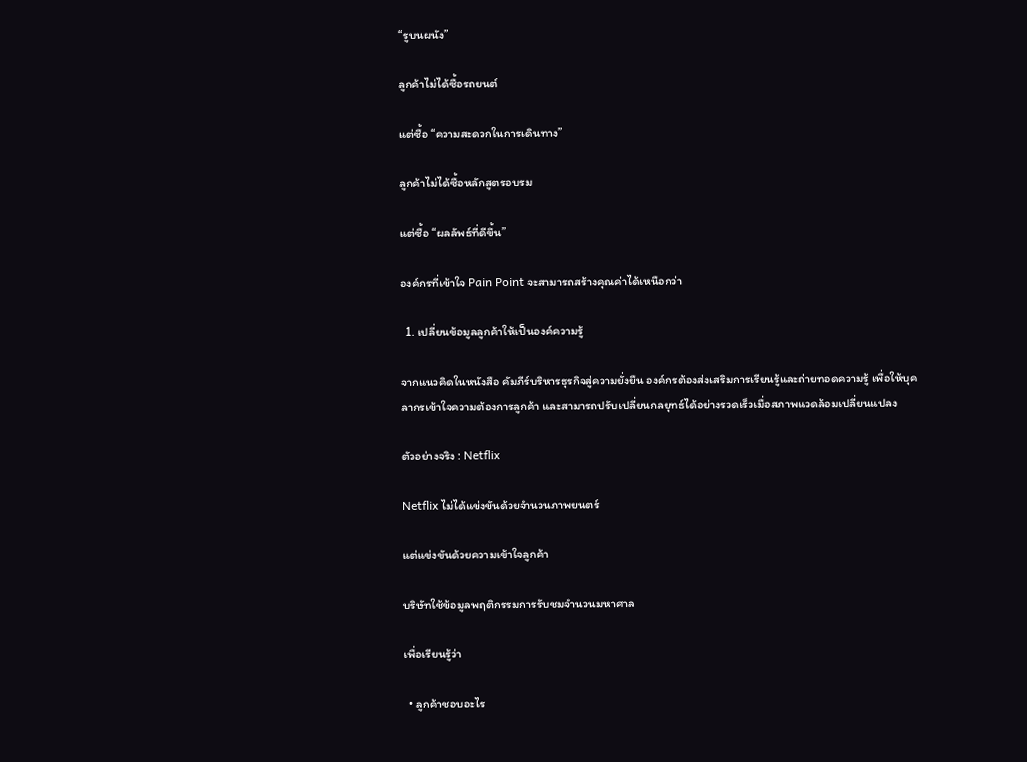“รูบนผนัง”

ลูกค้าไม่ได้ซื้อรถยนต์

แต่ซื้อ “ความสะดวกในการเดินทาง”

ลูกค้าไม่ได้ซื้อหลักสูตรอบรม

แต่ซื้อ “ผลลัพธ์ที่ดีขึ้น”

องค์กรที่เข้าใจ Pain Point จะสามารถสร้างคุณค่าได้เหนือกว่า

  1. เปลี่ยนข้อมูลลูกค้าให้เป็นองค์ความรู้

จากแนวคิดในหนังสือ คัมภีร์บริหารธุรกิจสู่ความยั่งยืน องค์กรต้องส่งเสริมการเรียนรู้และถ่ายทอดความรู้ เพื่อให้บุคลากรเข้าใจความต้องการลูกค้า และสามารถปรับเปลี่ยนกลยุทธ์ได้อย่างรวดเร็วเมื่อสภาพแวดล้อมเปลี่ยนแปลง

ตัวอย่างจริง : Netflix

Netflix ไม่ได้แข่งขันด้วยจำนวนภาพยนตร์

แต่แข่งขันด้วยความเข้าใจลูกค้า

บริษัทใช้ข้อมูลพฤติกรรมการรับชมจำนวนมหาศาล

เพื่อเรียนรู้ว่า

  • ลูกค้าชอบอะไร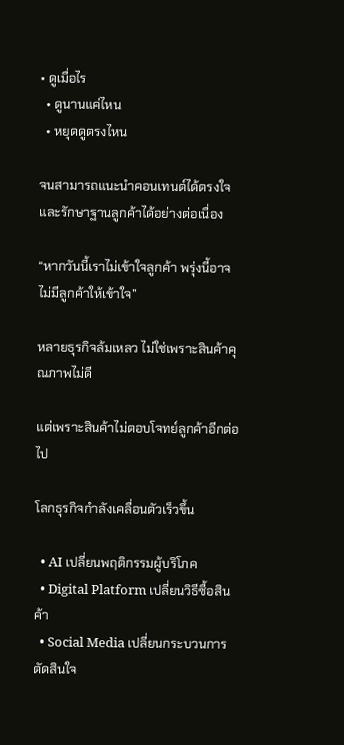• ดูเมื่อไร
  • ดูนานแค่ไหน
  • หยุดดูตรงไหน

จนสามารถแนะนำคอนเทนต์ได้ตรงใจและรักษาฐานลูกค้าได้อย่างต่อเนื่อง

“หากวันนี้เราไม่เข้าใจลูกค้า พรุ่งนี้อาจไม่มีลูกค้าให้เข้าใจ”

หลายธุรกิจล้มเหลว ไม่ใช่เพราะสินค้าคุณภาพไม่ดี

แต่เพราะสินค้าไม่ตอบโจทย์ลูกค้าอีกต่อไป

โลกธุรกิจกำลังเคลื่อนตัวเร็วขึ้น

  • AI เปลี่ยนพฤติกรรมผู้บริโภค
  • Digital Platform เปลี่ยนวิธีซื้อสินค้า
  • Social Media เปลี่ยนกระบวนการตัดสินใจ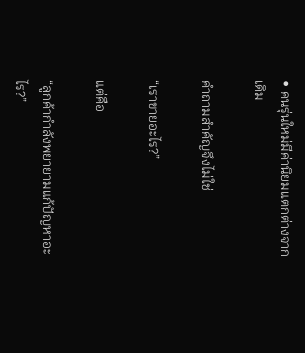• คนรุ่นใหม่มีค่านิยมแตกต่างจากเดิม

คำถามสำคัญจึงไม่ใช่

“เราขายอะไร?”

แต่คือ

“ลูกค้ากำลังพยายามแก้ปัญหาอะไร?”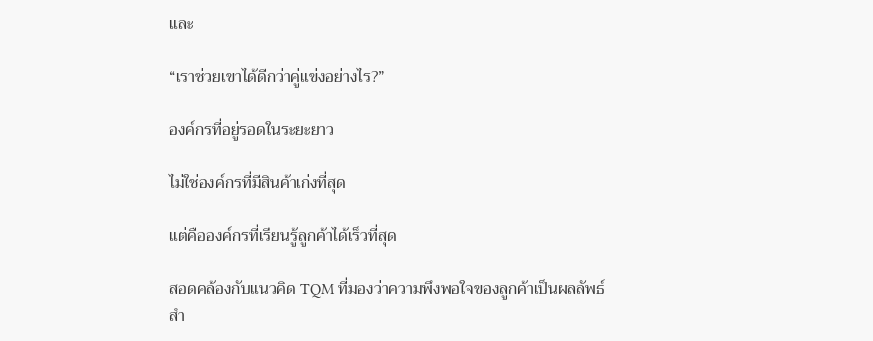และ

“เราช่วยเขาได้ดีกว่าคู่แข่งอย่างไร?”

องค์กรที่อยู่รอดในระยะยาว

ไม่ใช่องค์กรที่มีสินค้าเก่งที่สุด

แต่คือองค์กรที่เรียนรู้ลูกค้าได้เร็วที่สุด

สอดคล้องกับแนวคิด TQM ที่มองว่าความพึงพอใจของลูกค้าเป็นผลลัพธ์สำ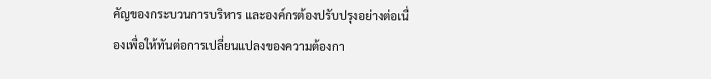คัญของกระบวนการบริหาร และองค์กรต้องปรับปรุงอย่างต่อเนื่องเพื่อให้ทันต่อการเปลี่ยนแปลงของความต้องกา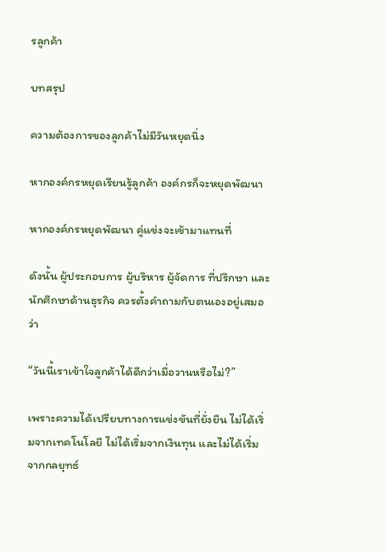รลูกค้า

บทสรุป

ความต้องการของลูกค้าไม่มีวันหยุดนิ่ง

หากองค์กรหยุดเรียนรู้ลูกค้า องค์กรก็จะหยุดพัฒนา

หากองค์กรหยุดพัฒนา คู่แข่งจะเข้ามาแทนที่

ดังนั้น ผู้ประกอบการ ผู้บริหาร ผู้จัดการ ที่ปรึกษา และนักศึกษาด้านธุรกิจ ควรตั้งคำถามกับตนเองอยู่เสมอว่า

“วันนี้เราเข้าใจลูกค้าได้ดีกว่าเมื่อวานหรือไม่?”

เพราะความได้เปรียบทางการแข่งขันที่ยั่งยืน ไม่ได้เริ่มจากเทคโนโลยี ไม่ได้เริ่มจากเงินทุน และไม่ได้เริ่มจากกลยุทธ์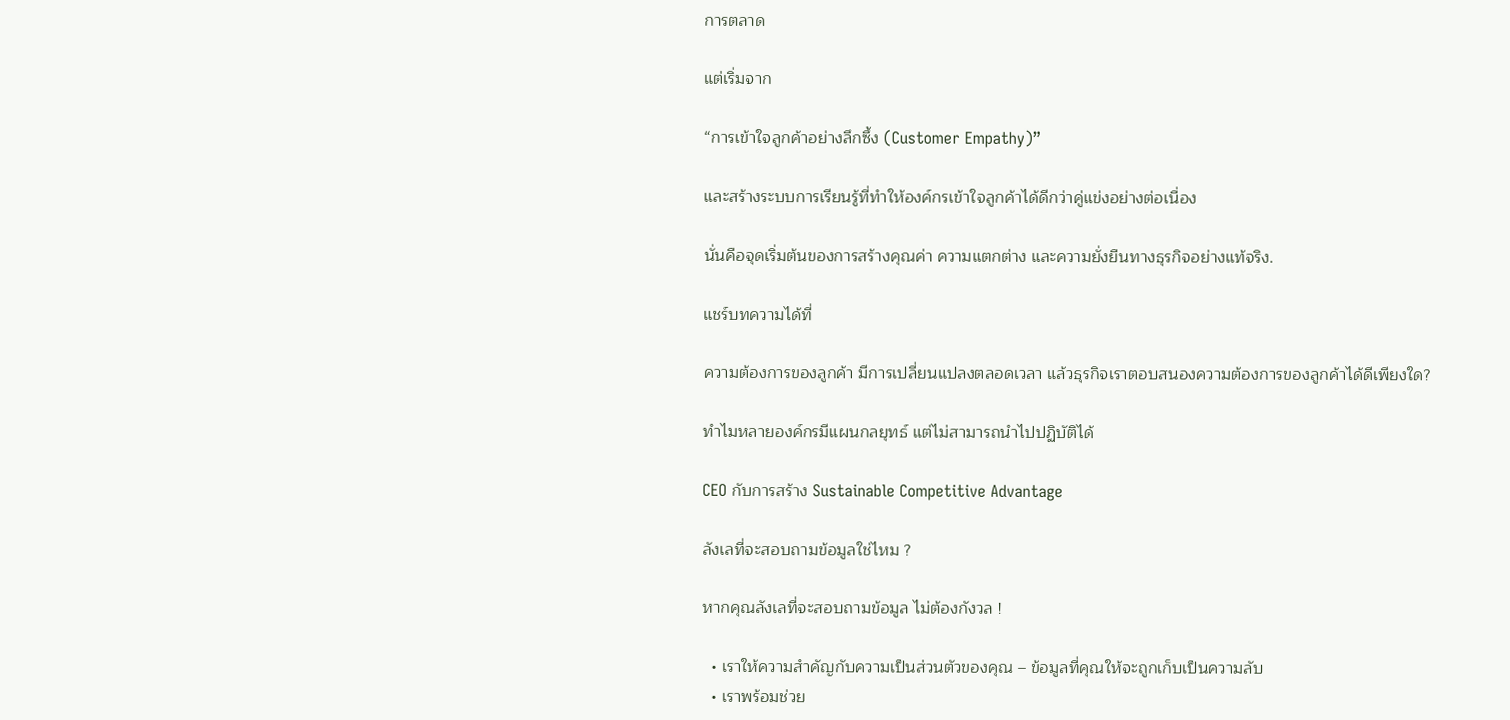การตลาด

แต่เริ่มจาก

“การเข้าใจลูกค้าอย่างลึกซึ้ง (Customer Empathy)”

และสร้างระบบการเรียนรู้ที่ทำให้องค์กรเข้าใจลูกค้าได้ดีกว่าคู่แข่งอย่างต่อเนื่อง

นั่นคือจุดเริ่มต้นของการสร้างคุณค่า ความแตกต่าง และความยั่งยืนทางธุรกิจอย่างแท้จริง.

แชร์บทความได้ที่

ความต้องการของลูกค้า มีการเปลี่ยนแปลงตลอดเวลา แล้วธุรกิจเราตอบสนองความต้องการของลูกค้าได้ดีเพียงใด?

ทำไมหลายองค์กรมีแผนกลยุทธ์ แต่ไม่สามารถนำไปปฏิบัติได้

CEO กับการสร้าง Sustainable Competitive Advantage

ลังเลที่จะสอบถามข้อมูลใช่ไหม ?

หากคุณลังเลที่จะสอบถามข้อมูล ไม่ต้องกังวล !

  • เราให้ความสำคัญกับความเป็นส่วนตัวของคุณ – ข้อมูลที่คุณให้จะถูกเก็บเป็นความลับ
  • เราพร้อมช่วย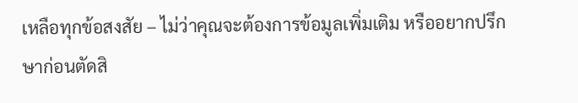เหลือทุกข้อสงสัย – ไม่ว่าคุณจะต้องการข้อมูลเพิ่มเติม หรืออยากปรึกษาก่อนตัดสิ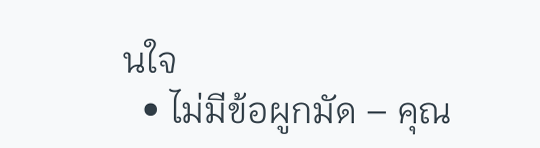นใจ
  • ไม่มีข้อผูกมัด – คุณ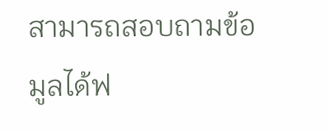สามารถสอบถามข้อมูลได้ฟ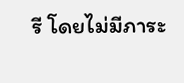รี โดยไม่มีภาระ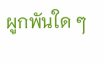ผูกพันใด ๆ